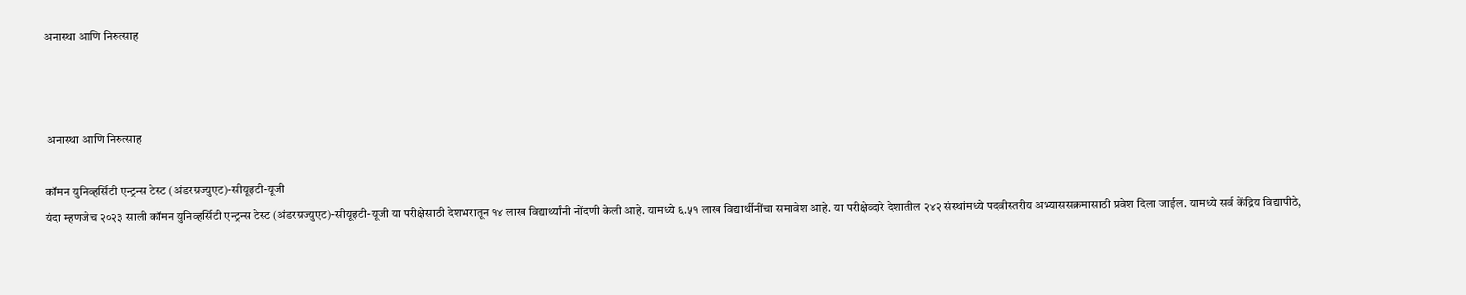अनास्था आणि निरुत्साह



 अनास्था आणि निरुत्साह

कॉमन युनिव्हर्सिटी एन्ट्रन्स टेस्ट (अंडरग्रज्युएट)-सीयूइटी-यूजी
यंदा म्हणजेच २०२३ साली कॉमन युनिव्हर्सिटी एन्ट्रन्स टेस्ट (अंडरग्रज्युएट)-सीयूइटी-यूजी या परीक्षेसाठी देशभरातून १४ लाख विद्यार्थ्यांनी नोंदणी केली आहे. यामध्ये ६.५१ लाख विद्यार्थीनींचा समावेश आहे. या परीक्षेव्दारे देशातील २४२ संस्थांमध्ये पदवीस्तरीय अभ्याससक्रमासाठी प्रवेश दिला जाईल. यामध्ये सर्व केंद्रिय विद्यापीठे,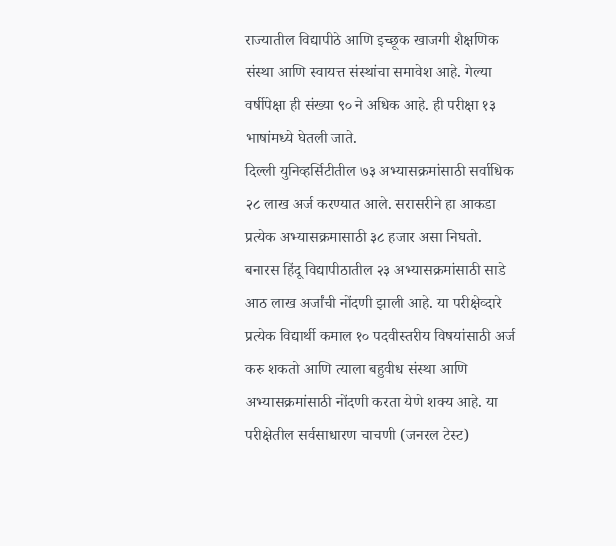राज्यातील विद्यापीठे आणि इच्छूक खाजगी शैक्षणिक संस्था आणि स्वायत्त संस्थांचा समावेश आहे. गेल्या वर्षीपेक्षा ही संख्या ९० ने अधिक आहे. ही परीक्षा १३ भाषांमध्ये घेतली जाते.
दिल्ली युनिव्हर्सिटीतील ७३ अभ्यासक्रमांसाठी सर्वाधिक २८ लाख अर्ज करण्यात आले. सरासरीने हा आकडा प्रत्येक अभ्यासक्रमासाठी ३८ हजार असा निघतो. बनारस हिंदू विद्यापीठातील २३ अभ्यासक्रमांसाठी साडे आठ लाख अर्जांची नोंदणी झाली आहे. या परीक्षेव्दारे प्रत्येक विद्यार्थी कमाल १० पदवीस्तरीय विषयांसाठी अर्ज करु शकतो आणि त्याला बहुवीध संस्था आणि अभ्यासक्रमांसाठी नोंदणी करता येणे शक्य आहे. या परीक्षेतील सर्वसाधारण चाचणी (जनरल टेस्ट)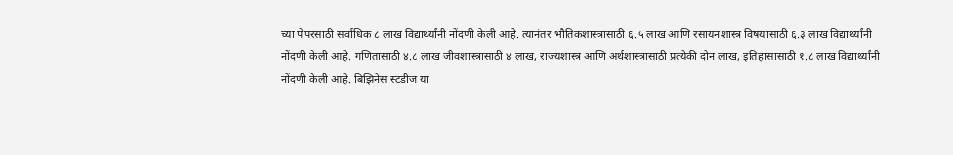च्या पेपरसाठी सर्वाधिक ८ लाख विद्यार्थ्यांनी नोंदणी केली आहे. त्यानंतर भौतिकशास्त्रासाठी ६.५ लाख आणि रसायनशास्त्र विषयासाठी ६.३ लाख विद्यार्थ्यांनी नोंदणी केली आहे. गणितासाठी ४.८ लाख जीवशास्त्रासाठी ४ लाख, राज्यशास्त्र आणि अर्थशास्त्रासाठी प्रत्येकी दोन लाख, इतिहासासाठी १.८ लाख विद्यार्थ्यांनी नोंदणी केली आहे. बिझिनेस स्टडीज या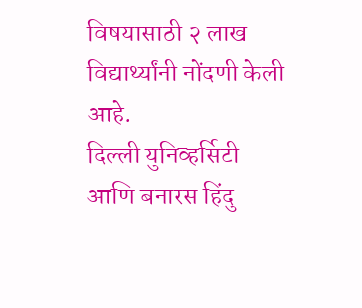विषयासाठी २ लाख विद्यार्थ्यांनी नोंदणी केली आहे.
दिल्ली युनिव्हर्सिटी आणि बनारस हिंदु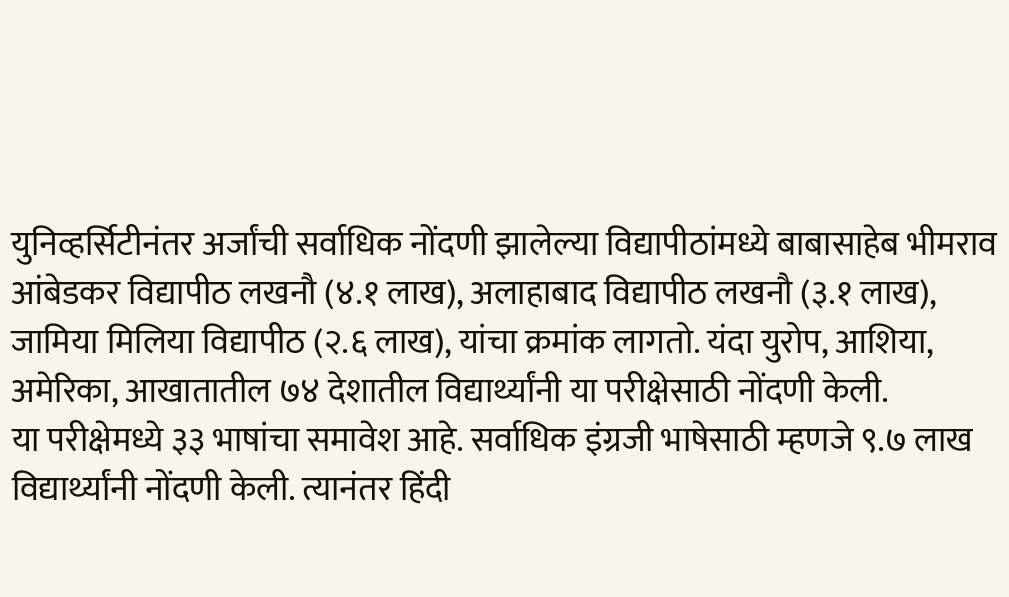युनिव्हर्सिटीनंतर अर्जांची सर्वाधिक नोंदणी झालेल्या विद्यापीठांमध्ये बाबासाहेब भीमराव आंबेडकर विद्यापीठ लखनौ (४.१ लाख), अलाहाबाद विद्यापीठ लखनौ (३.१ लाख), जामिया मिलिया विद्यापीठ (२.६ लाख), यांचा क्रमांक लागतो. यंदा युरोप, आशिया, अमेरिका, आखातातील ७४ देशातील विद्यार्थ्यांनी या परीक्षेसाठी नोंदणी केली.
या परीक्षेमध्ये ३३ भाषांचा समावेश आहे. सर्वाधिक इंग्रजी भाषेसाठी म्हणजे ९.७ लाख विद्यार्थ्यांनी नोंदणी केली. त्यानंतर हिंदी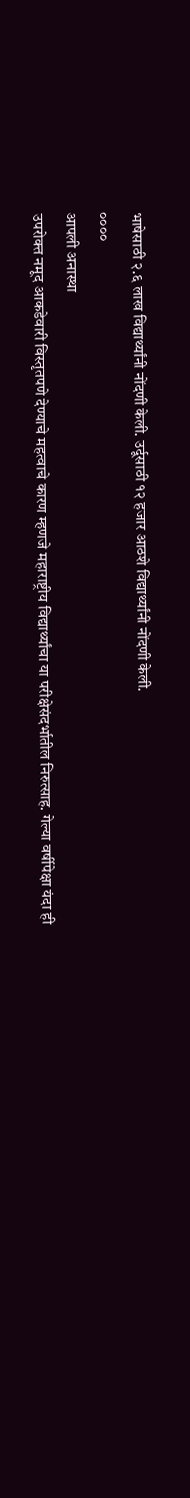भाषेसाठी २.६ लाख विद्यार्थ्यांनी नोंदणी केली. उर्दूसाठी १२ हजार आठशे विद्यार्थ्यांनी नोंदणी केली.
००००
आपली अनास्था
उपरोक्त नमूद आकडेवारी विस्तृतपणे देण्याचे महत्वाचे कारण म्हणजे महाराष्ट्रीय विद्यार्थ्यांचा या परीक्षेसंदर्भातील निरुत्साह. गेल्या वर्षीपेक्षा यंदा ही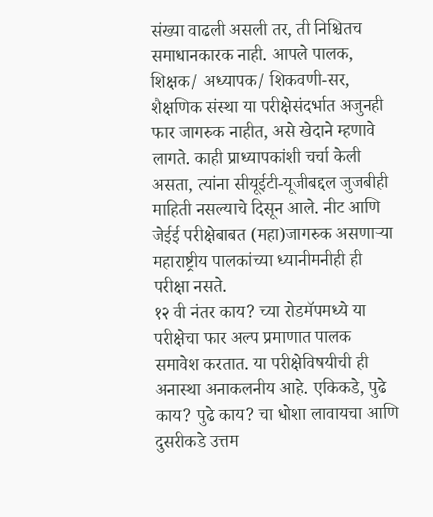संख्या वाढली असली तर, ती निश्चितच समाधानकारक नाही. आपले पालक, शिक्षक/ अध्यापक/ शिकवणी-सर, शैक्षणिक संस्था या परीक्षेसंदर्भात अजुनही फार जागरुक नाहीत, असे खेदाने म्हणावे लागते. काही प्राध्यापकांशी चर्चा केली असता, त्यांना सीयूईटी-यूजीबद्दल जुजबीही माहिती नसल्याचे दिसून आले. नीट आणि जेईई परीक्षेबाबत (महा)जागरुक असणाऱ्या महाराष्ट्रीय पालकांच्या ध्यानीमनीही ही परीक्षा नसते.
१२ वी नंतर काय? च्या रोडमॅपमध्ये या परीक्षेचा फार अल्प प्रमाणात पालक समावेश करतात. या परीक्षेविषयीची ही अनास्था अनाकलनीय आहे. एकिकडे, पुढे काय? पुढे काय? चा धोशा लावायचा आणि दुसरीकडे उत्तम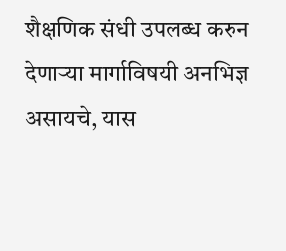शैक्षणिक संधी उपलब्ध करुन देणाऱ्या मार्गाविषयी अनभिज्ञ असायचे, यास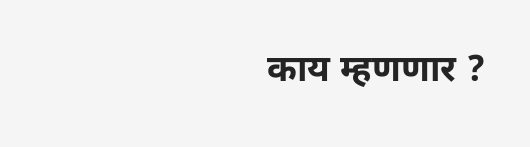काय म्हणणार ?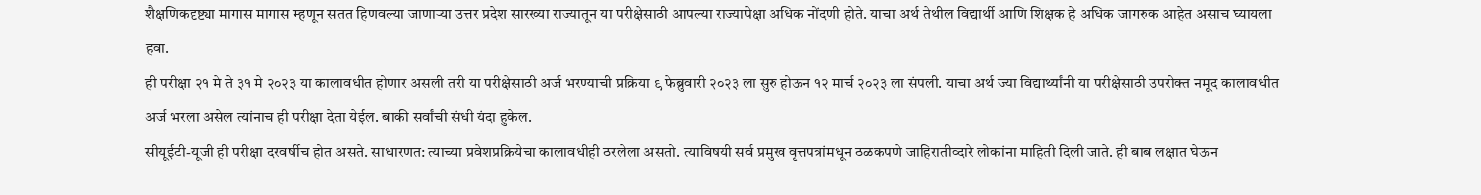शैक्षणिकदृष्ट्या मागास मागास म्हणून सतत हिणवल्या जाणाऱ्या उत्तर प्रदेश सारख्या राज्यातून या परीक्षेसाठी आपल्या राज्यापेक्षा अधिक नोंदणी होते. याचा अर्थ तेथील विद्यार्थी आणि शिक्षक हे अधिक जागरुक आहेत असाच घ्यायला हवा.
ही परीक्षा २१ मे ते ३१ मे २०२३ या कालावधीत होणार असली तरी या परीक्षेसाठी अर्ज भरण्याची प्रक्रिया ९ फेब्रुवारी २०२३ ला सुरु होऊन १२ मार्च २०२३ ला संपली. याचा अर्थ ज्या विद्यार्थ्यांनी या परीक्षेसाठी उपरोक्त नमूद कालावधीत अर्ज भरला असेल त्यांनाच ही परीक्षा देता येईल. बाकी सर्वांची संधी यंदा हुकेल.
सीयूईटी-यूजी ही परीक्षा दरवर्षीच होत असते. साधारणत: त्याच्या प्रवेशप्रक्रियेचा कालावधीही ठरलेला असतो. त्याविषयी सर्व प्रमुख वृत्तपत्रांमधून ठळकपणे जाहिरातीव्दारे लोकांना माहिती दिली जाते. ही बाब लक्षात घेऊन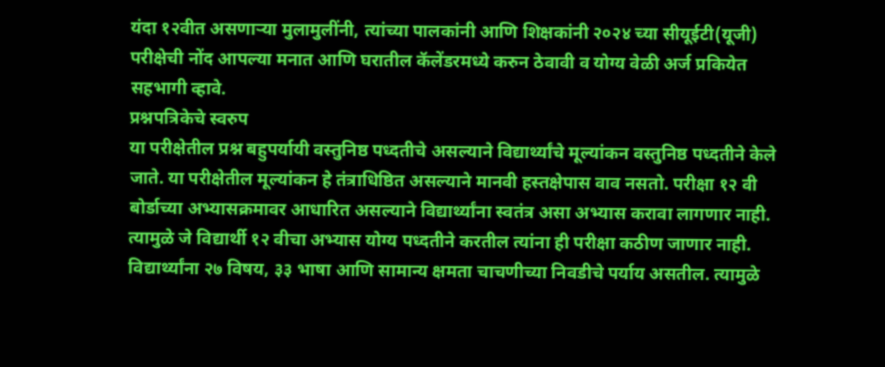यंदा १२वीत असणाऱ्या मुलामुलींनी, त्यांच्या पालकांनी आणि शिक्षकांनी २०२४ च्या सीयूईटी(यूजी) परीक्षेची नोंद आपल्या मनात आणि घरातील कॅलेंडरमध्ये करुन ठेवावी व योग्य वेळी अर्ज प्रकियेत सहभागी व्हावे.
प्रश्नपत्रिकेचे स्वरुप
या परीक्षेतील प्रश्न बहुपर्यायी वस्तुनिष्ठ पध्दतीचे असल्याने विद्यार्थ्यांचे मूल्यांकन वस्तुनिष्ठ पध्दतीने केले जाते. या परीक्षेतील मूल्यांकन हे तंत्राधिष्ठित असल्याने मानवी हस्तक्षेपास वाव नसतो. परीक्षा १२ वी बोर्डाच्या अभ्यासक्रमावर आधारित असल्याने विद्यार्थ्यांना स्वतंत्र असा अभ्यास करावा लागणार नाही. त्यामुळे जे विद्यार्थी १२ वीचा अभ्यास योग्य पध्दतीने करतील त्यांना ही परीक्षा कठीण जाणार नाही. विद्यार्थ्यांना २७ विषय, ३३ भाषा आणि सामान्य क्षमता चाचणीच्या निवडीचे पर्याय असतील. त्यामुळे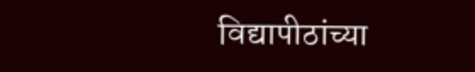विद्यापीठांच्या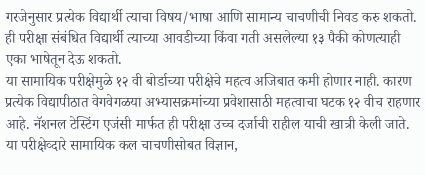गरजेनुसार प्रत्येक विद्यार्थी त्याचा विषय/भाषा आणि सामान्य चाचणीची निवड करु शकतो. ही परीक्षा संबंधित विद्यार्थी त्याच्या आवडीच्या किंवा गती असलेल्या १३ पैकी कोणत्याही एका भाषेतून देऊ शकतो.
या सामायिक परीक्षेमुळे १२ वी बोर्डाच्या परीक्षेचे महत्व अजिबात कमी होणार नाही. कारण प्रत्येक विद्यापीठात वेगवेगळया अभ्यासक्रमांच्या प्रवेशासाठी महत्वाचा घटक १२ वीच राहणार आहे. नॅशनल टेस्टिंग एजंसी मार्फत ही परीक्षा उच्च दर्जाची राहील याची खात्री केली जाते. या परीक्षेव्दारे सामायिक कल चाचणीसोबत विज्ञान,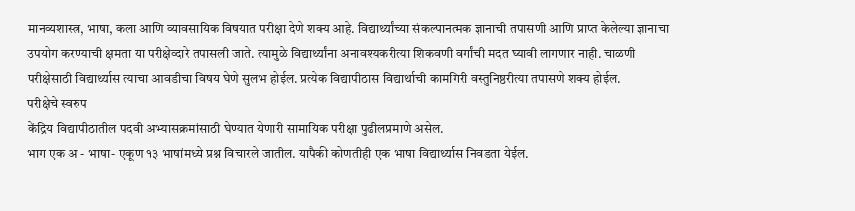मानव्यशास्त्र, भाषा, कला आणि व्यावसायिक विषयात परीक्षा देणे शक्य आहे. विद्यार्थ्यांच्या संकल्पानत्मक ज्ञानाची तपासणी आणि प्राप्त केलेल्या ज्ञानाचा उपयोग करण्याची क्षमता या परीक्षेव्दारे तपासली जाते. त्यामुळे विद्यार्थ्यांना अनावश्यकरीत्या शिकवणी वर्गांची मदत घ्यावी लागणार नाही. चाळणी परीक्षेसाठी विद्यार्थ्यास त्याचा आवडीचा विषय घेणे सुलभ होईल. प्रत्येक विद्यापीठास विद्यार्थाची कामगिरी वस्तुनिष्ठरीत्या तपासणे शक्य होईल.
परीक्षेचे स्वरुप
केंद्रिय विद्यापीठातील पदवी अभ्यासक्रमांसाठी घेण्यात येणारी सामायिक परीक्षा पुढीलप्रमाणे असेल.
भाग एक अ - भाषा- एकूण १३ भाषांमध्ये प्रश्न विचारले जातील. यापैकी कोणतीही एक भाषा विद्यार्थ्यास निवडता येईल.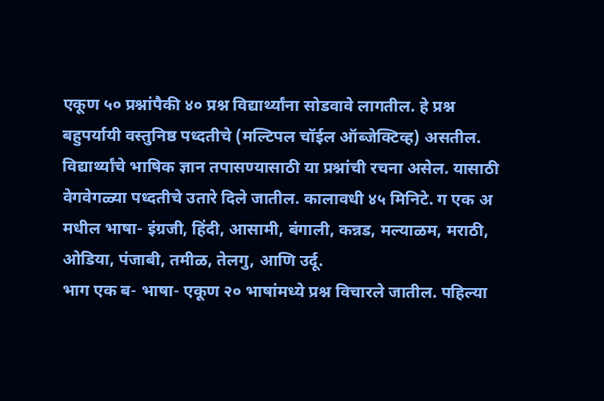एकूण ५० प्रश्नांपैकी ४० प्रश्न विद्यार्थ्यांना सोडवावे लागतील. हे प्रश्न बहुपर्यायी वस्तुनिष्ठ पध्दतीचे (मल्टिपल चॉईल ऑब्जेक्टिव्ह) असतील. विद्यार्थ्यांचे भाषिक ज्ञान तपासण्यासाठी या प्रश्नांची रचना असेल. यासाठी वेगवेगळ्या पध्दतीचे उतारे दिले जातील. कालावधी ४५ मिनिटे. ग एक अ मधील भाषा- इंग्रजी, हिंदी, आसामी, बंगाली, कन्नड, मल्याळम, मराठी, ओडिया, पंजाबी, तमीळ, तेलगु, आणि उर्दू.
भाग एक ब- भाषा- एकूण २० भाषांमध्ये प्रश्न विचारले जातील. पहिल्या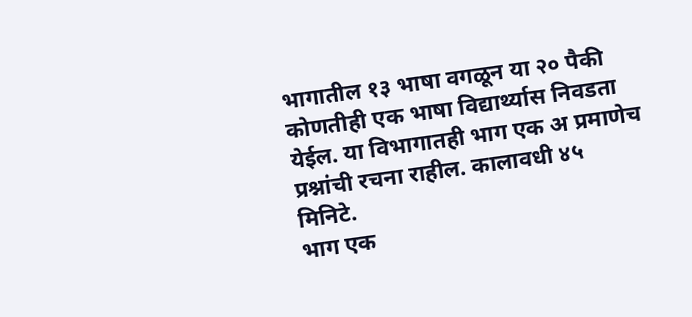भागातील १३ भाषा वगळून या २० पैकी कोणतीही एक भाषा विद्यार्थ्यास निवडता येईल. या विभागातही भाग एक अ प्रमाणेच प्रश्नांची रचना राहील. कालावधी ४५ मिनिटे.
भाग एक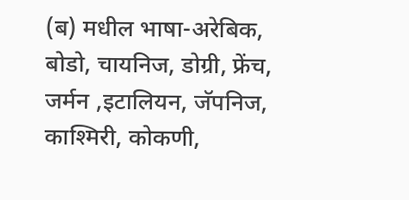(ब) मधील भाषा-अरेबिक, बोडो, चायनिज, डोग्री, फ्रेंच, जर्मन ,इटालियन, जॅपनिज, काश्मिरी, कोकणी,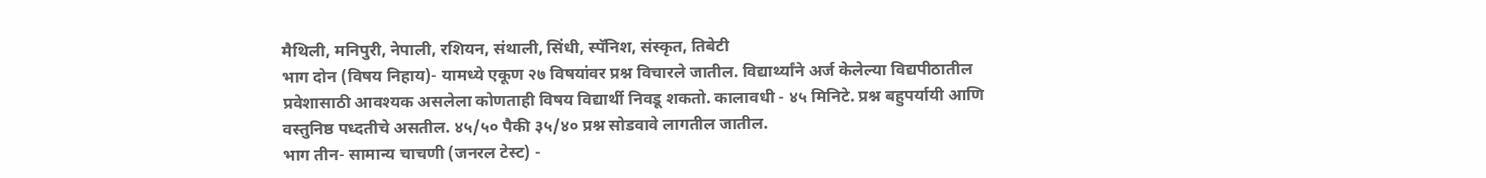मैथिली, मनिपुरी, नेपाली, रशियन, संथाली, सिंधी, स्पॅनिश, संस्कृत, तिबेटी
भाग दोन (विषय निहाय)- यामध्ये एकूण २७ विषयांवर प्रश्न विचारले जातील. विद्यार्थ्यांने अर्ज केलेल्या विद्यपीठातील प्रवेशासाठी आवश्यक असलेला कोणताही विषय विद्यार्थी निवडू शकतो. कालावधी - ४५ मिनिटे. प्रश्न बहुपर्यायी आणि वस्तुनिष्ठ पध्दतीचे असतील. ४५/५० पैकी ३५/४० प्रश्न सोडवावे लागतील जातील.
भाग तीन- सामान्य चाचणी (जनरल टेस्ट) -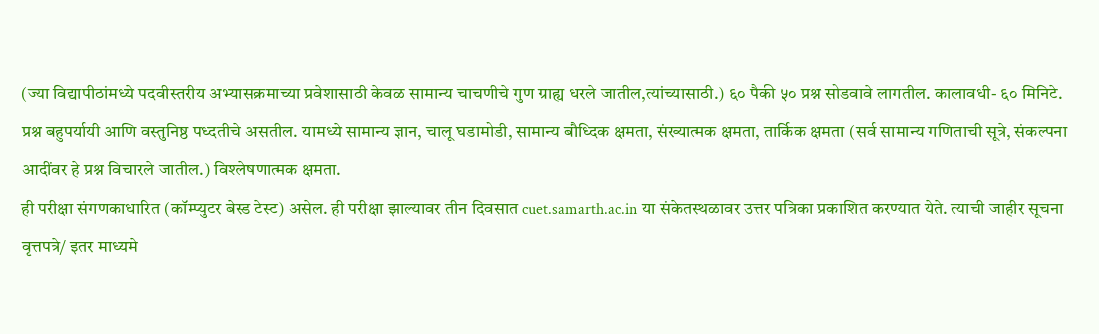(ज्या विद्यापीठांमध्ये पदवीस्तरीय अभ्यासक्रमाच्या प्रवेशासाठी केवळ सामान्य चाचणीचे गुण ग्राह्य धरले जातील,त्यांच्यासाठी.) ६० पैकी ५० प्रश्न सोडवावे लागतील. कालावधी- ६० मिनिटे. प्रश्न बहुपर्यायी आणि वस्तुनिष्ठ पध्दतीचे असतील. यामध्ये सामान्य ज्ञान, चालू घडामोडी, सामान्य बौध्दिक क्षमता, संख्यात्मक क्षमता, तार्किक क्षमता (सर्व सामान्य गणिताची सूत्रे, संकल्पना आदींवर हे प्रश्न विचारले जातील.) विश्लेषणात्मक क्षमता.
ही परीक्षा संगणकाधारित (कॉम्प्युटर बेस्ड टेस्ट) असेल. ही परीक्षा झाल्यावर तीन दिवसात cuet.samarth.ac.in या संकेतस्थळावर उत्तर पत्रिका प्रकाशित करण्यात येते. त्याची जाहीर सूचना वृत्तपत्रे/ इतर माध्यमे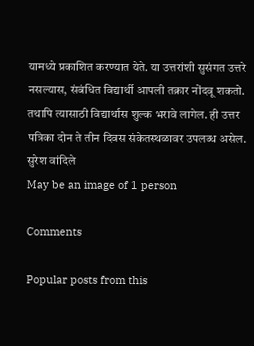यामध्ये प्रकाशित करण्यात येते. या उत्तरांशी सुसंगत उत्तरे नसल्यास, संबंधित विद्यार्थी आपली तक्रार नोंदवू शकतो. तथापि त्यासाठी विद्यार्थास शुल्क भरावे लागेल. ही उत्तर पत्रिका दोन ते तीन दिवस संकेतस्थळावर उपलब्ध असेल.
सुरेश वांदिले
May be an image of 1 person

Comments

Popular posts from this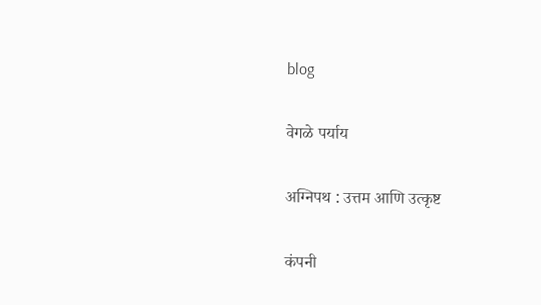blog

वेगळे पर्याय

अग्निपथ : उत्तम आणि उत्कृष्ट

कंपनी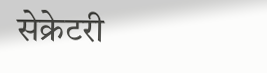सेक्रेटरी